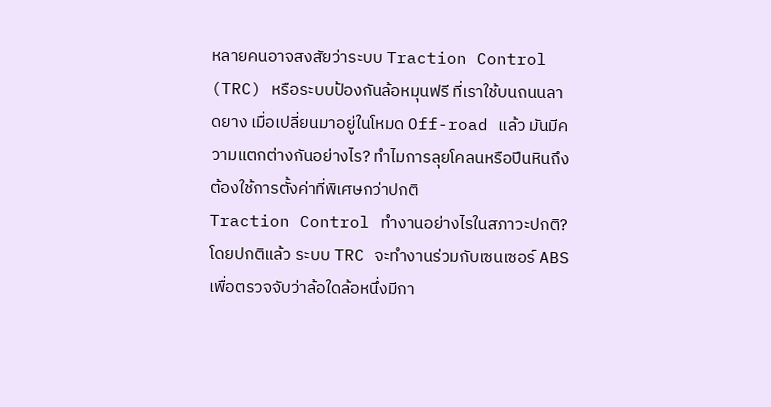หลายคนอาจสงสัยว่าระบบ Traction Control (TRC) หรือระบบป้องกันล้อหมุนฟรี ที่เราใช้บนถนนลาดยาง เมื่อเปลี่ยนมาอยู่ในโหมด Off-road แล้ว มันมีความแตกต่างกันอย่างไร? ทำไมการลุยโคลนหรือปีนหินถึงต้องใช้การตั้งค่าที่พิเศษกว่าปกติ
Traction Control ทำงานอย่างไรในสภาวะปกติ?
โดยปกติแล้ว ระบบ TRC จะทำงานร่วมกับเซนเซอร์ ABS เพื่อตรวจจับว่าล้อใดล้อหนึ่งมีกา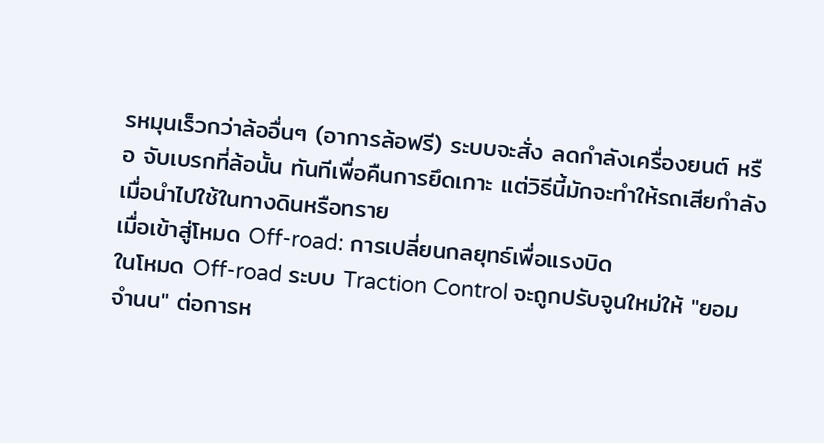รหมุนเร็วกว่าล้ออื่นๆ (อาการล้อฟรี) ระบบจะสั่ง ลดกำลังเครื่องยนต์ หรือ จับเบรกที่ล้อนั้น ทันทีเพื่อคืนการยึดเกาะ แต่วิธีนี้มักจะทำให้รถเสียกำลังเมื่อนำไปใช้ในทางดินหรือทราย
เมื่อเข้าสู่โหมด Off-road: การเปลี่ยนกลยุทธ์เพื่อแรงบิด
ในโหมด Off-road ระบบ Traction Control จะถูกปรับจูนใหม่ให้ "ยอมจำนน" ต่อการห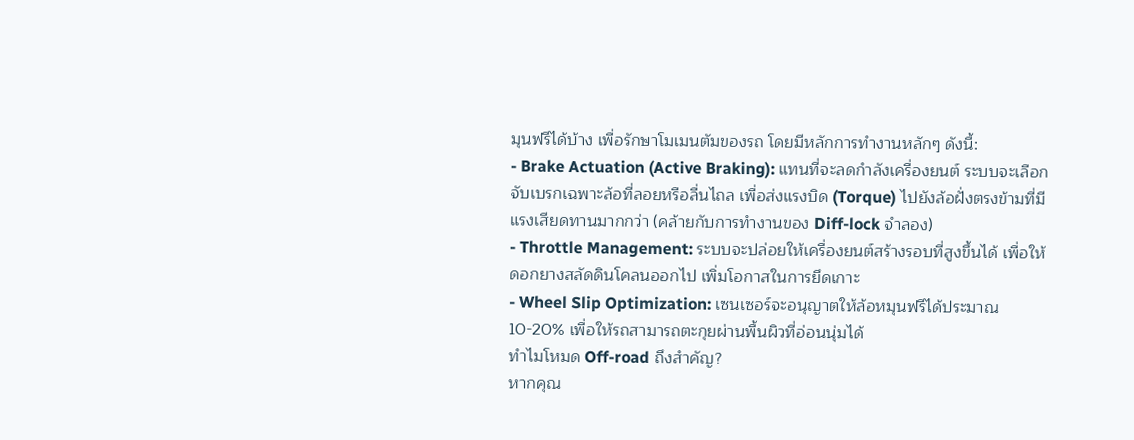มุนฟรีได้บ้าง เพื่อรักษาโมเมนตัมของรถ โดยมีหลักการทำงานหลักๆ ดังนี้:
- Brake Actuation (Active Braking): แทนที่จะลดกำลังเครื่องยนต์ ระบบจะเลือกจับเบรกเฉพาะล้อที่ลอยหรือลื่นไถล เพื่อส่งแรงบิด (Torque) ไปยังล้อฝั่งตรงข้ามที่มีแรงเสียดทานมากกว่า (คล้ายกับการทำงานของ Diff-lock จำลอง)
- Throttle Management: ระบบจะปล่อยให้เครื่องยนต์สร้างรอบที่สูงขึ้นได้ เพื่อให้ดอกยางสลัดดินโคลนออกไป เพิ่มโอกาสในการยึดเกาะ
- Wheel Slip Optimization: เซนเซอร์จะอนุญาตให้ล้อหมุนฟรีได้ประมาณ 10-20% เพื่อให้รถสามารถตะกุยผ่านพื้นผิวที่อ่อนนุ่มได้
ทำไมโหมด Off-road ถึงสำคัญ?
หากคุณ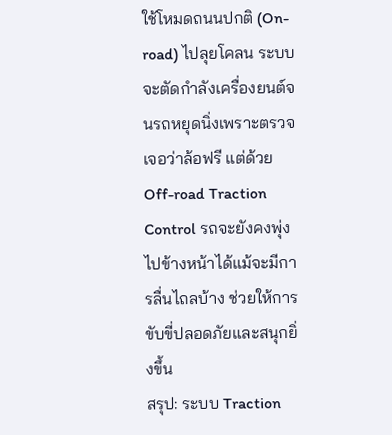ใช้โหมดถนนปกติ (On-road) ไปลุยโคลน ระบบจะตัดกำลังเครื่องยนต์จนรถหยุดนิ่งเพราะตรวจเจอว่าล้อฟรี แต่ด้วย Off-road Traction Control รถจะยังคงพุ่งไปข้างหน้าได้แม้จะมีการลื่นไถลบ้าง ช่วยให้การขับขี่ปลอดภัยและสนุกยิ่งขึ้น
สรุป: ระบบ Traction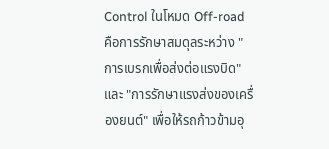Control ในโหมด Off-road คือการรักษาสมดุลระหว่าง "การเบรกเพื่อส่งต่อแรงบิด" และ "การรักษาแรงส่งของเครื่องยนต์" เพื่อให้รถก้าวข้ามอุ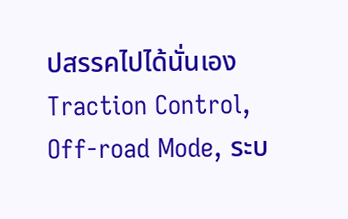ปสรรคไปได้นั่นเอง
Traction Control, Off-road Mode, ระบ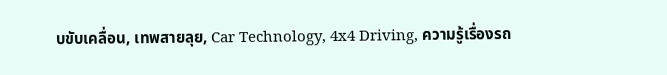บขับเคลื่อน, เทพสายลุย, Car Technology, 4x4 Driving, ความรู้เรื่องรถ